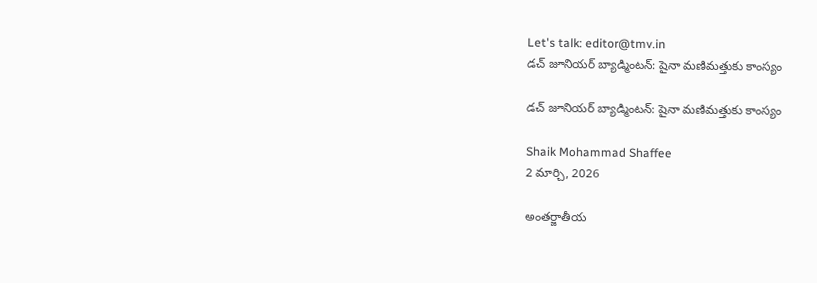Let's talk: editor@tmv.in
డచ్‌ జూనియర్‌ బ్యాడ్మింటన్: షైనా మణిమత్తుకు కాంస్యం

డచ్‌ జూనియర్‌ బ్యాడ్మింటన్: షైనా మణిమత్తుకు కాంస్యం

Shaik Mohammad Shaffee
2 మార్చి, 2026

అంతర్జాతీయ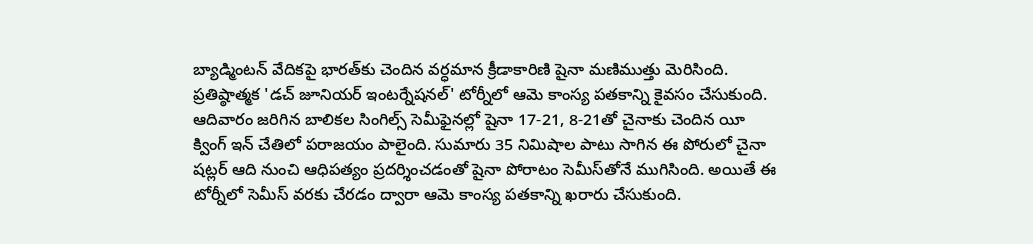బ్యాడ్మింటన్ వేదికపై భారత్‌కు చెందిన వర్ధమాన క్రీడాకారిణి షైనా మణిముత్తు మెరిసింది. ప్రతిష్ఠాత్మక 'డచ్‌ జూనియర్‌ ఇంటర్నేషనల్‌' టోర్నీలో ఆమె కాంస్య పతకాన్ని కైవసం చేసుకుంది. ఆదివారం జరిగిన బాలికల సింగిల్స్‌ సెమీఫైనల్లో షైనా 17-21, 8-21తో చైనాకు చెందిన యీ క్వింగ్‌ ఇన్‌ చేతిలో పరాజయం పాలైంది. సుమారు 35 నిమిషాల పాటు సాగిన ఈ పోరులో చైనా షట్లర్‌ ఆది నుంచి ఆధిపత్యం ప్రదర్శించడంతో షైనా పోరాటం సెమీస్‌తోనే ముగిసింది. అయితే ఈ టోర్నీలో సెమీస్‌ వరకు చేరడం ద్వారా ఆమె కాంస్య పతకాన్ని ఖరారు చేసుకుంది.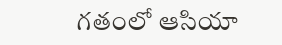గతంలో ఆసియా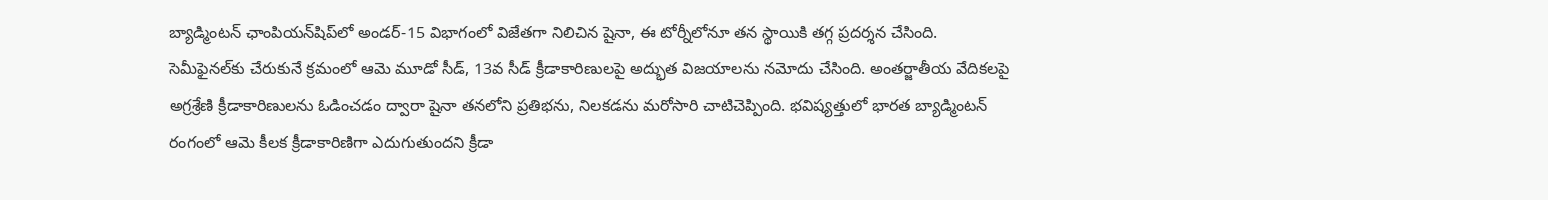బ్యాడ్మింటన్‌ ఛాంపియన్‌షిప్‌లో అండర్‌-15 విభాగంలో విజేతగా నిలిచిన షైనా, ఈ టోర్నీలోనూ తన స్థాయికి తగ్గ ప్రదర్శన చేసింది. సెమీఫైనల్‌కు చేరుకునే క్రమంలో ఆమె మూడో సీడ్‌, 13వ సీడ్‌ క్రీడాకారిణులపై అద్భుత విజయాలను నమోదు చేసింది. అంతర్జాతీయ వేదికలపై అగ్రశ్రేణి క్రీడాకారిణులను ఓడించడం ద్వారా షైనా తనలోని ప్రతిభను, నిలకడను మరోసారి చాటిచెప్పింది. భవిష్యత్తులో భారత బ్యాడ్మింటన్‌ రంగంలో ఆమె కీలక క్రీడాకారిణిగా ఎదుగుతుందని క్రీడా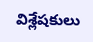విశ్లేషకులు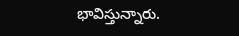భావిస్తున్నారు.